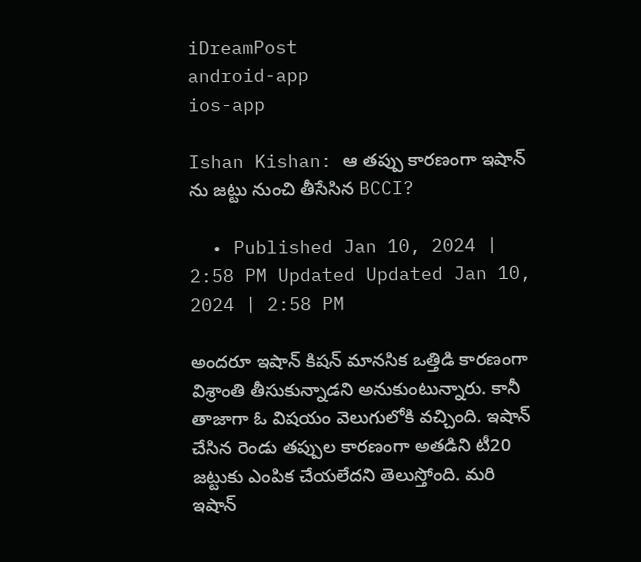iDreamPost
android-app
ios-app

Ishan Kishan: ఆ తప్పు కారణంగా ఇషాన్ ను జట్టు నుంచి తీసేసిన BCCI?

  • Published Jan 10, 2024 | 2:58 PM Updated Updated Jan 10, 2024 | 2:58 PM

అందరూ ఇషాన్ కిషన్ మానసిక ఒత్తిడి కారణంగా విశ్రాంతి తీసుకున్నాడని అనుకుంటున్నారు. కానీ తాజాగా ఓ విషయం వెలుగులోకి వచ్చింది. ఇషాన్ చేసిన రెండు తప్పుల కారణంగా అతడిని టీ20 జట్టుకు ఎంపిక చేయలేదని తెలుస్తోంది. మరి ఇషాన్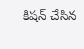కిషన్ చేసిన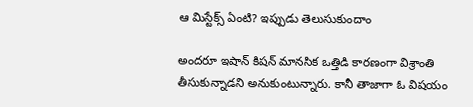ఆ మిస్టేక్స్ ఏంటి? ఇప్పుడు తెలుసుకుందాం

అందరూ ఇషాన్ కిషన్ మానసిక ఒత్తిడి కారణంగా విశ్రాంతి తీసుకున్నాడని అనుకుంటున్నారు. కానీ తాజాగా ఓ విషయం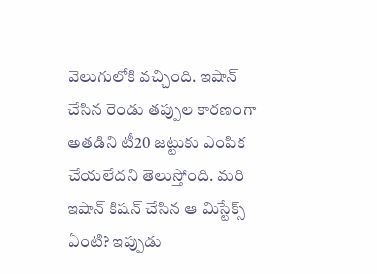వెలుగులోకి వచ్చింది. ఇషాన్ చేసిన రెండు తప్పుల కారణంగా అతడిని టీ20 జట్టుకు ఎంపిక చేయలేదని తెలుస్తోంది. మరి ఇషాన్ కిషన్ చేసిన ఆ మిస్టేక్స్ ఏంటి? ఇప్పుడు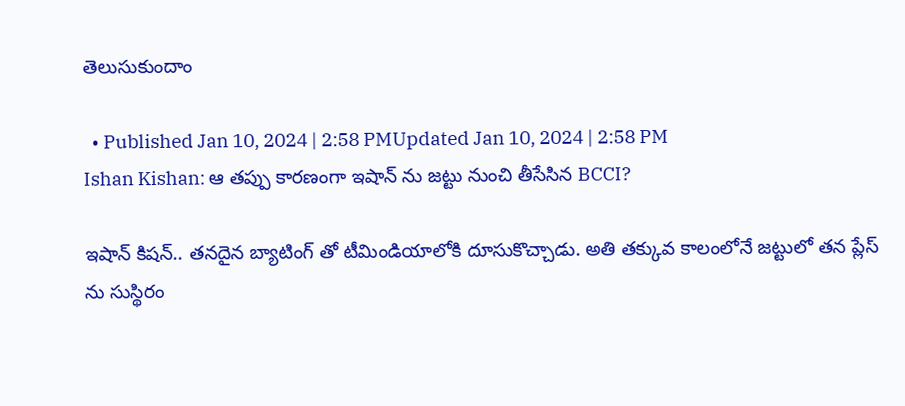తెలుసుకుందాం

  • Published Jan 10, 2024 | 2:58 PMUpdated Jan 10, 2024 | 2:58 PM
Ishan Kishan: ఆ తప్పు కారణంగా ఇషాన్ ను జట్టు నుంచి తీసేసిన BCCI?

ఇషాన్ కిషన్.. తనదైన బ్యాటింగ్ తో టీమిండియాలోకి దూసుకొచ్చాడు. అతి తక్కువ కాలంలోనే జట్టులో తన ప్లేస్ ను సుస్థిరం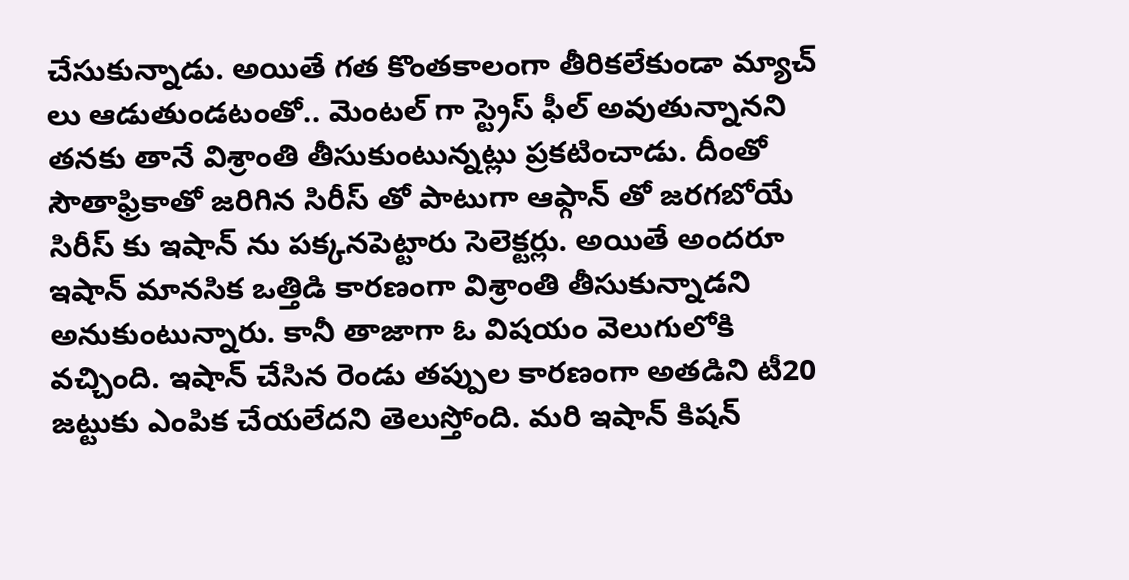చేసుకున్నాడు. అయితే గత కొంతకాలంగా తీరికలేకుండా మ్యాచ్ లు ఆడుతుండటంతో.. మెంటల్ గా స్ట్రెస్ ఫీల్ అవుతున్నానని తనకు తానే విశ్రాంతి తీసుకుంటున్నట్లు ప్రకటించాడు. దీంతో సౌతాఫ్రికాతో జరిగిన సిరీస్ తో పాటుగా ఆఫ్గాన్ తో జరగబోయే సిరీస్ కు ఇషాన్ ను పక్కనపెట్టారు సెలెక్టర్లు. అయితే అందరూ ఇషాన్ మానసిక ఒత్తిడి కారణంగా విశ్రాంతి తీసుకున్నాడని అనుకుంటున్నారు. కానీ తాజాగా ఓ విషయం వెలుగులోకి వచ్చింది. ఇషాన్ చేసిన రెండు తప్పుల కారణంగా అతడిని టీ20 జట్టుకు ఎంపిక చేయలేదని తెలుస్తోంది. మరి ఇషాన్ కిషన్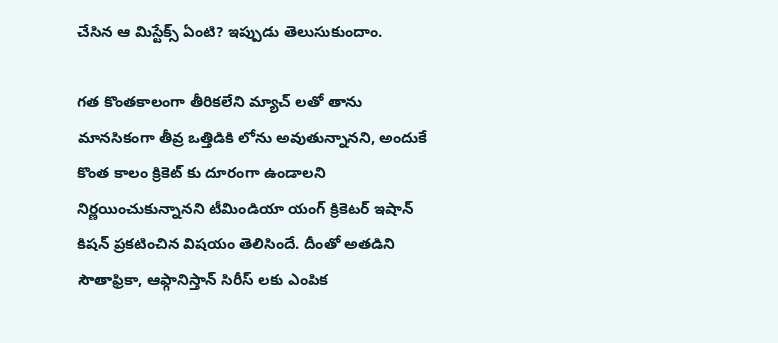చేసిన ఆ మిస్టేక్స్ ఏంటి? ఇప్పుడు తెలుసుకుందాం.

గత కొంతకాలంగా తీరికలేని మ్యాచ్ లతో తాను మానసికంగా తీవ్ర ఒత్తిడికి లోను అవుతున్నానని, అందుకే కొంత కాలం క్రికెట్ కు దూరంగా ఉండాలని నిర్ణయించుకున్నానని టీమిండియా యంగ్ క్రికెటర్ ఇషాన్ కిషన్ ప్రకటించిన విషయం తెలిసిందే. దీంతో అతడిని సౌతాఫ్రికా, ఆఫ్గానిస్తాన్ సిరీస్ లకు ఎంపిక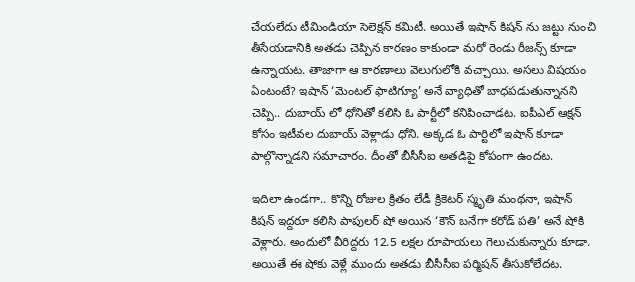చేయలేదు టీమిండియా సెలెక్షన్ కమిటీ. అయితే ఇషాన్ కిషన్ ను జట్టు నుంచి తీసేయడానికి అతడు చెప్పిన కారణం కాకుండా మరో రెండు రీజన్స్ కూడా ఉన్నాయట. తాజాగా ఆ కారణాలు వెలుగులోకి వచ్చాయి. అసలు విషయం ఏంటంటే? ఇషాన్ ‘మెంటల్ ఫాటిగ్యూ’ అనే వ్యాధితో బాధపడుతున్నానని చెప్పి.. దుబాయ్ లో ధోనితో కలిసి ఓ పార్టీలో కనిపించాడట. ఐపీఎల్ ఆక్షన్ కోసం ఇటీవల దుబాయ్ వెళ్లాడు ధోని. అక్కడ ఓ పార్టిలో ఇషాన్ కూడా పాల్గొన్నాడని సమాచారం. దీంతో బీసీసీఐ అతడిపై కోపంగా ఉందట.

ఇదిలా ఉండగా.. కొన్ని రోజుల క్రితం లేడీ క్రికెటర్ స్మృతి మంథనా, ఇషాన్ కిషన్ ఇద్దరూ కలిసి పాపులర్ షో అయిన ‘కౌన్ బనేగా కరోడ్ పతి’ అనే షోకి వెళ్లారు. అందులో వీరిద్దరు 12.5 లక్షల రూపాయలు గెలుచుకున్నారు కూడా. అయితే ఈ షోకు వెళ్లే ముందు అతడు బీసీసీఐ పర్మిషన్ తీసుకోలేదట.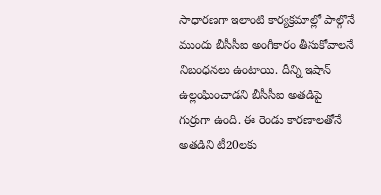సాధారణగా ఇలాంటి కార్యక్రమాల్లో పాల్గొనే ముందు బీసీసీఐ అంగీకారం తీసుకోవాలనే నిబంధనలు ఉంటాయి. దీన్ని ఇషాన్ ఉల్లంఘించాడని బీసీసీఐ అతడిపై గుర్రుగా ఉంది. ఈ రెండు కారణాలతోనే అతడిని టీ20లకు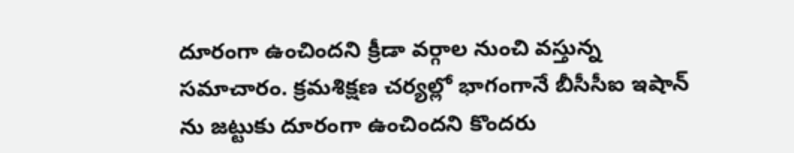దూరంగా ఉంచిందని క్రీడా వర్గాల నుంచి వస్తున్న సమాచారం. క్రమశిక్షణ చర్యల్లో భాగంగానే బీసీసీఐ ఇషాన్ ను జట్టుకు దూరంగా ఉంచిందని కొందరు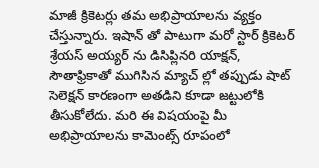మాజీ క్రికెటర్లు తమ అభిప్రాయాలను వ్యక్తం చేస్తున్నారు. ఇషాన్ తో పాటుగా మరో స్టార్ క్రికెటర్ శ్రేయస్ అయ్యర్ ను డిసిప్లినరి యాక్షన్, సౌతాఫ్రికాతో ముగిసిన మ్యాచ్ ల్లో తప్పుడు షాట్ సెలెక్షన్ కారణంగా అతడిని కూడా జట్టులోకి తీసుకోలేదు. మరి ఈ విషయంపై మీ అభిప్రాయాలను కామెంట్స్ రూపంలో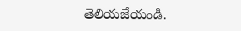తెలియజేయండి.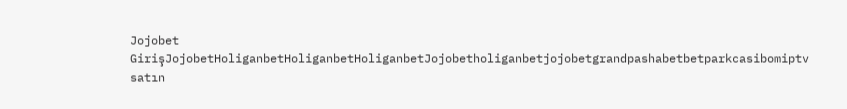Jojobet GirişJojobetHoliganbetHoliganbetHoliganbetJojobetholiganbetjojobetgrandpashabetbetparkcasibomiptv satın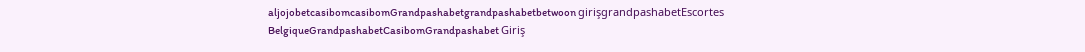aljojobetcasibomcasibomGrandpashabetgrandpashabetbetwoon girişgrandpashabetEscortes BelgiqueGrandpashabetCasibomGrandpashabet Giriş